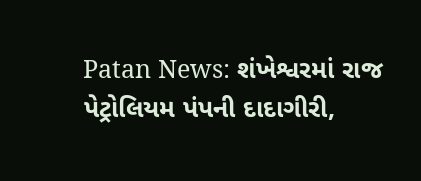Patan News: શંખેશ્વરમાં રાજ પેટ્રોલિયમ પંપની દાદાગીરી,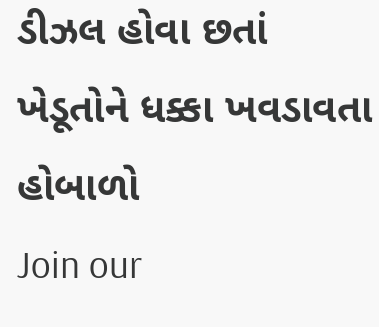ડીઝલ હોવા છતાં ખેડૂતોને ધક્કા ખવડાવતા હોબાળો
Join our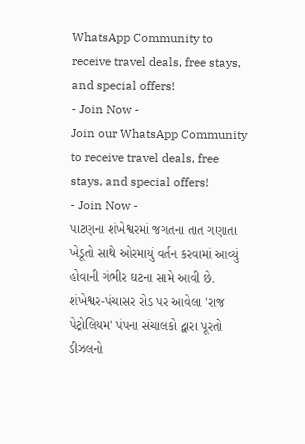WhatsApp Community to receive travel deals, free stays, and special offers!
- Join Now -
Join our WhatsApp Community to receive travel deals, free stays, and special offers!
- Join Now -
પાટણના શંખેશ્વરમાં જગતના તાત ગણાતા ખેડૂતો સાથે ઓરમાયું વર્તન કરવામાં આવ્યું હોવાની ગંભીર ઘટના સામે આવી છે. શંખેશ્વર-પંચાસર રોડ પર આવેલા 'રાજ પેટ્રોલિયમ' પંપના સંચાલકો દ્વારા પૂરતો ડીઝલનો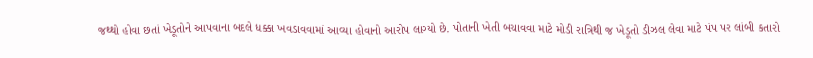જથ્થો હોવા છતાં ખેડૂતોને આપવાના બદલે ધક્કા ખવડાવવામાં આવ્યા હોવાનો આરોપ લાગ્યો છે. પોતાની ખેતી બચાવવા માટે મોડી રાત્રિથી જ ખેડૂતો ડીઝલ લેવા માટે પંપ પર લાંબી કતારો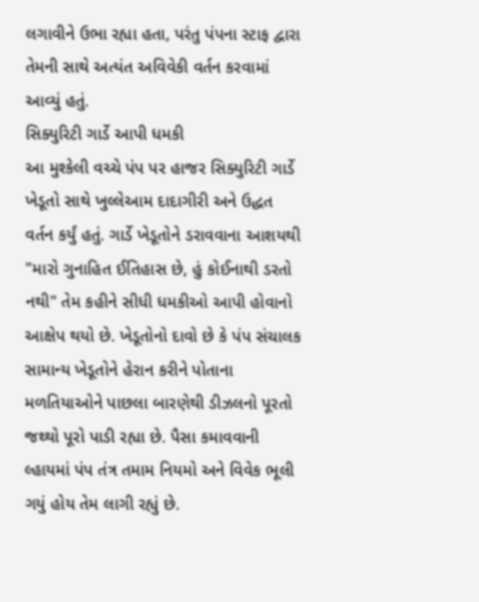લગાવીને ઉભા રહ્યા હતા, પરંતુ પંપના સ્ટાફ દ્વારા તેમની સાથે અત્યંત અવિવેકી વર્તન કરવામાં આવ્યું હતું.
સિક્યુરિટી ગાર્ડે આપી ધમકી
આ મુશ્કેલી વચ્ચે પંપ પર હાજર સિક્યુરિટી ગાર્ડે ખેડૂતો સાથે ખુલ્લેઆમ દાદાગીરી અને ઉદ્ધત વર્તન કર્યું હતું. ગાર્ડે ખેડૂતોને ડરાવવાના આશયથી "મારો ગુનાહિત ઈતિહાસ છે, હું કોઈનાથી ડરતો નથી" તેમ કહીને સીધી ધમકીઓ આપી હોવાનો આક્ષેપ થયો છે. ખેડૂતોનો દાવો છે કે પંપ સંચાલક સામાન્ય ખેડૂતોને હેરાન કરીને પોતાના મળતિયાઓને પાછલા બારણેથી ડીઝલનો પૂરતો જથ્થો પૂરો પાડી રહ્યા છે. પૈસા કમાવવાની લ્હાયમાં પંપ તંત્ર તમામ નિયમો અને વિવેક ભૂલી ગયું હોય તેમ લાગી રહ્યું છે.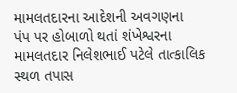મામલતદારના આદેશની અવગણના
પંપ પર હોબાળો થતાં શંખેશ્વરના મામલતદાર નિલેશભાઈ પટેલે તાત્કાલિક સ્થળ તપાસ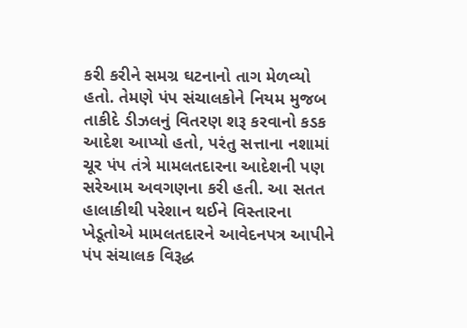કરી કરીને સમગ્ર ઘટનાનો તાગ મેળવ્યો હતો. તેમણે પંપ સંચાલકોને નિયમ મુજબ તાકીદે ડીઝલનું વિતરણ શરૂ કરવાનો કડક આદેશ આપ્યો હતો, પરંતુ સત્તાના નશામાં ચૂર પંપ તંત્રે મામલતદારના આદેશની પણ સરેઆમ અવગણના કરી હતી. આ સતત હાલાકીથી પરેશાન થઈને વિસ્તારના ખેડૂતોએ મામલતદારને આવેદનપત્ર આપીને પંપ સંચાલક વિરૂદ્ધ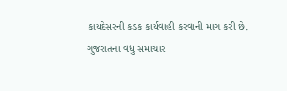કાયદેસરની કડક કાર્યવાહી કરવાની માગ કરી છે.
ગુજરાતના વધુ સમાચાર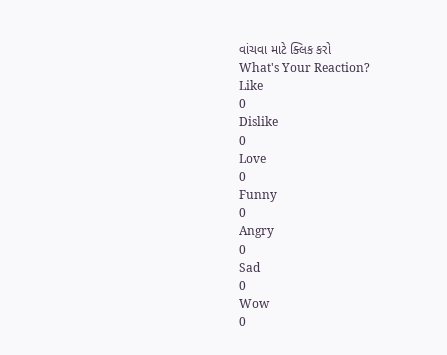વાંચવા માટે ક્લિક કરો
What's Your Reaction?
Like
0
Dislike
0
Love
0
Funny
0
Angry
0
Sad
0
Wow
0